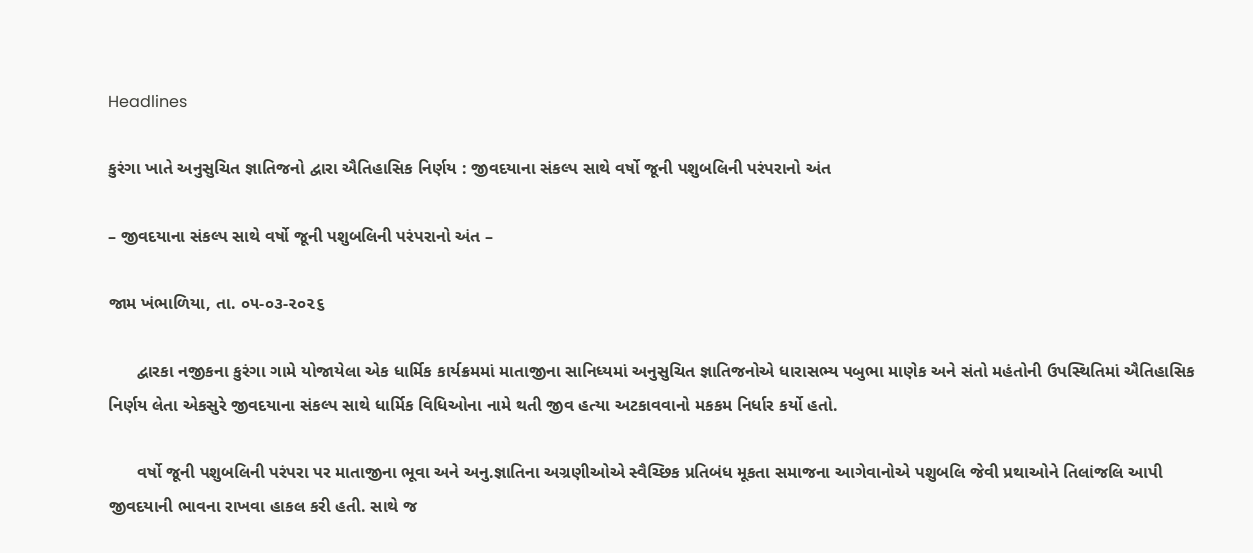Headlines

કુરંગા ખાતે અનુસુચિત જ્ઞાતિજનો દ્વારા ઐતિહાસિક નિર્ણય : જીવદયાના સંકલ્પ સાથે વર્ષો જૂની પશુબલિની પરંપરાનો અંત

– જીવદયાના સંકલ્પ સાથે વર્ષો જૂની પશુબલિની પરંપરાનો અંત –

જામ ખંભાળિયા, તા. ૦૫-૦૩-૨૦૨૬

      દ્વારકા નજીકના કુરંગા ગામે યોજાયેલા એક ધાર્મિક કાર્યક્રમમાં માતાજીના સાનિધ્યમાં અનુસુચિત જ્ઞાતિજનોએ ધારાસભ્ય પબુભા માણેક અને સંતો મહંતોની ઉપસ્થિતિમાં ઐતિહાસિક નિર્ણય લેતા એકસુરે જીવદયાના સંકલ્પ સાથે ધાર્મિક વિધિઓના નામે થતી જીવ હત્યા અટકાવવાનો મકકમ નિર્ધાર કર્યો હતો.

      વર્ષો જૂની પશુબલિની પરંપરા પર માતાજીના ભૂવા અને અનુ.જ્ઞાતિના અગ્રણીઓએ સ્વૈચ્છિક પ્રતિબંધ મૂકતા સમાજના આગેવાનોએ પશુબલિ જેવી પ્રથાઓને તિલાંજલિ આપી જીવદયાની ભાવના રાખવા હાકલ કરી હતી. સાથે જ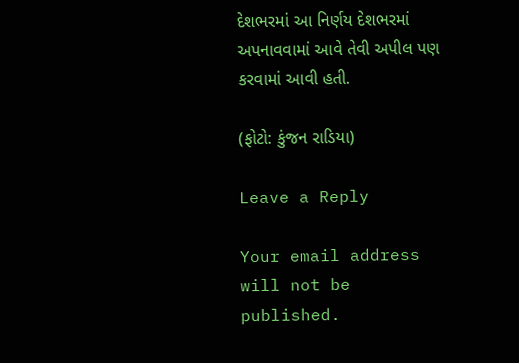દેશભરમાં આ નિર્ણય દેશભરમાં અપનાવવામાં આવે તેવી અપીલ પણ કરવામાં આવી હતી.

(ફોટો: કુંજન રાડિયા)

Leave a Reply

Your email address will not be published.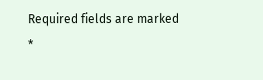Required fields are marked *